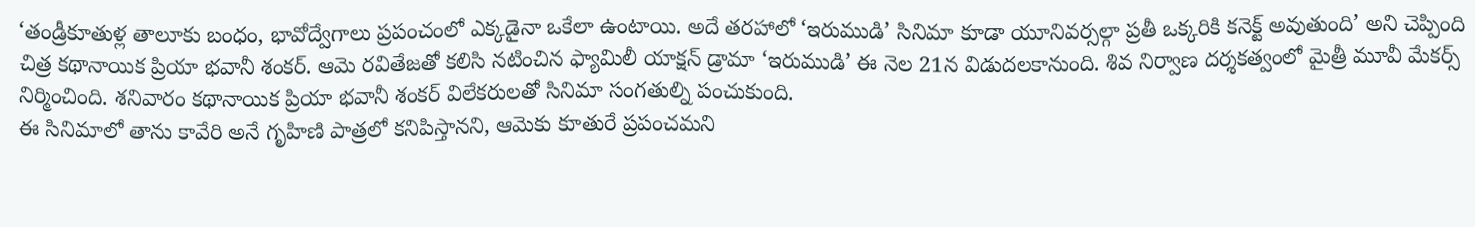‘తండ్రీకూతుళ్ల తాలూకు బంధం, భావోద్వేగాలు ప్రపంచంలో ఎక్కడైనా ఒకేలా ఉంటాయి. అదే తరహాలో ‘ఇరుముడి’ సినిమా కూడా యూనివర్సల్గా ప్రతీ ఒక్కరికి కనెక్ట్ అవుతుంది’ అని చెప్పింది చిత్ర కథానాయిక ప్రియా భవానీ శంకర్. ఆమె రవితేజతో కలిసి నటించిన ఫ్యామిలీ యాక్షన్ డ్రామా ‘ఇరుముడి’ ఈ నెల 21న విడుదలకానుంది. శివ నిర్వాణ దర్శకత్వంలో మైత్రీ మూవీ మేకర్స్ నిర్మించింది. శనివారం కథానాయిక ప్రియా భవానీ శంకర్ విలేకరులతో సినిమా సంగతుల్ని పంచుకుంది.
ఈ సినిమాలో తాను కావేరి అనే గృహిణి పాత్రలో కనిపిస్తానని, ఆమెకు కూతురే ప్రపంచమని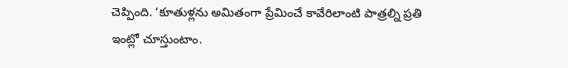చెప్పింది. ‘కూతుళ్లను అమితంగా ప్రేమించే కావేరిలాంటి పాత్రల్ని ప్రతి ఇంట్లో చూస్తుంటాం.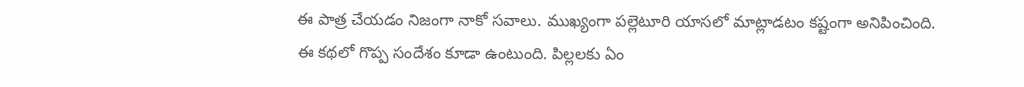ఈ పాత్ర చేయడం నిజంగా నాకో సవాలు. ముఖ్యంగా పల్లెటూరి యాసలో మాట్లాడటం కష్టంగా అనిపించింది. ఈ కథలో గొప్ప సందేశం కూడా ఉంటుంది. పిల్లలకు ఏం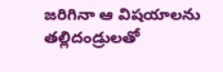జరిగినా ఆ విషయాలను తల్లిదండ్రులతో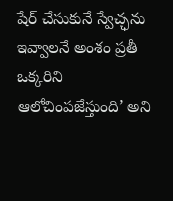షేర్ చేసుకునే స్వేచ్ఛను ఇవ్వాలనే అంశం ప్రతీ ఒక్కరిని ఆలోచింపజేస్తుంది’ అని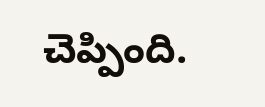చెప్పింది.